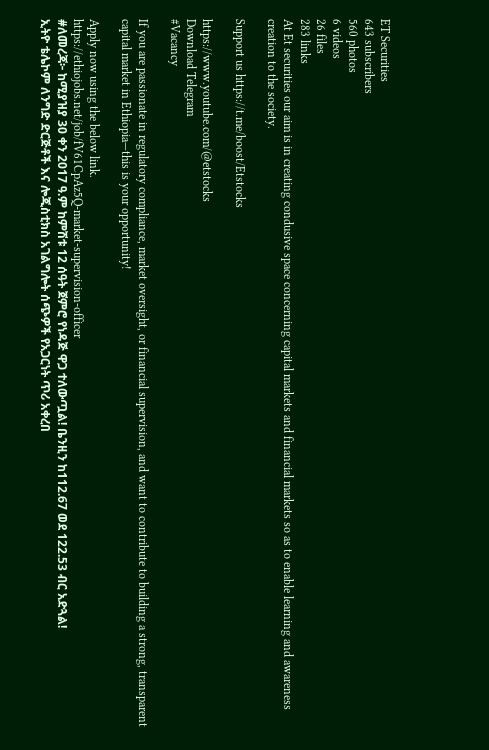ET Securities
643 subscribers
560 photos
6 videos
26 files
283 links
At Et securities our aim is in creating condusive space concerning capital markets and financial markets so as to enable learning and awareness creation to the society.

Support us https://t.me/boost/Etstocks

https://www.youtube.com/@etstocks
Download Telegram
#Vacancy

If you are passionate in regulatory compliance, market oversight, or financial supervision, and want to contribute to building a strong, transparent capital market in Ethiopia—this is your opportunity!

Apply now using the below link.
https://ethiojobs.net/job/fV61CpAz5Q-market-supervision-officer
#ለመረጃ፦ ከሚያዝያ 30 ቀን 2017 ዓ.ም ከምሽቱ 12 ሰዓት ጀምሮ የነዳጅ ዋጋ ተለውጧል! ቤንዚን ከ112.67 ወደ 122.53 ብር አድጓል!
ኢትዮ ቴሌኮም ለንግድ ድርጅቶች እና ሎጂስቲክስ አገልግሎት ሰጭዎች የአጋርነት ጥሪ አቀረበ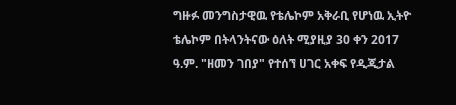ግዙፉ መንግስታዊዉ የቴሌኮም አቅራቢ የሆነዉ ኢትዮ ቴሌኮም በትላንትናው ዕለት ሚያዚያ 30 ቀን 2017 ዓ.ም. "ዘመን ገበያ" የተሰኘ ሀገር አቀፍ የዲጂታል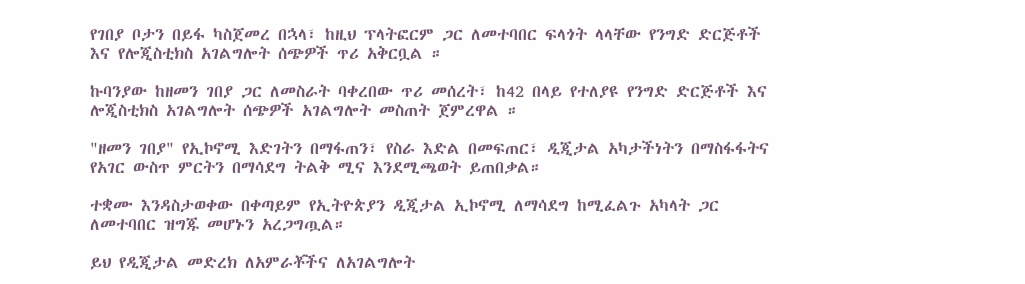የገበያ ቦታን በይፋ ካስጀመረ በኋላ፣ ከዚህ ፕላትፎርም ጋር ለመተባበር ፍላጎት ላላቸው የንግድ ድርጅቶች እና የሎጂስቲክስ አገልግሎት ሰጭዎች ጥሪ አቅርቧል ።

ኩባንያው ከዘመን ገበያ ጋር ለመስራት ባቀረበው ጥሪ መሰረት፣ ከ42 በላይ የተለያዩ የንግድ ድርጅቶች እና ሎጂስቲክስ አገልግሎት ሰጭዎች አገልግሎት መስጠት ጀምረዋል ።

"ዘመን ገበያ" የኢኮኖሚ እድገትን በማፋጠን፣ የስራ እድል በመፍጠር፣ ዲጂታል አካታችነትን በማስፋፋትና የአገር ውስጥ ምርትን በማሳደግ ትልቅ ሚና እንደሚጫወት ይጠበቃል።

ተቋሙ እንዳስታወቀው በቀጣይም የኢትዮጵያን ዲጂታል ኢኮኖሚ ለማሳደግ ከሚፈልጉ አካላት ጋር ለመተባበር ዝግጁ መሆኑን አረጋግጧል።

ይህ የዲጂታል መድረክ ለአምራቾችና ለአገልግሎት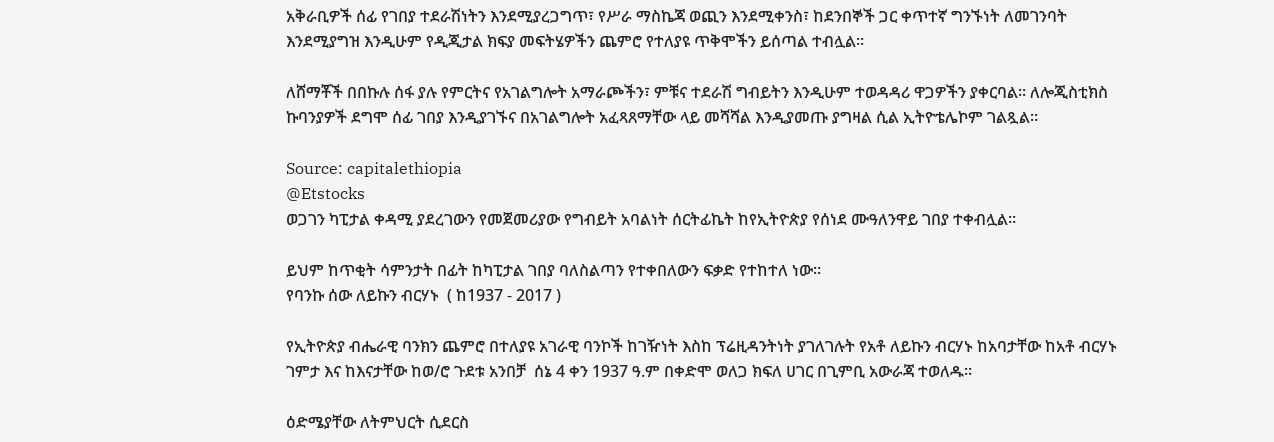አቅራቢዎች ሰፊ የገበያ ተደራሽነትን እንደሚያረጋግጥ፣ የሥራ ማስኬጃ ወጪን እንደሚቀንስ፣ ከደንበኞች ጋር ቀጥተኛ ግንኙነት ለመገንባት እንደሚያግዝ እንዲሁም የዲጂታል ክፍያ መፍትሄዎችን ጨምሮ የተለያዩ ጥቅሞችን ይሰጣል ተብሏል።

ለሸማቾች በበኩሉ ሰፋ ያሉ የምርትና የአገልግሎት አማራጮችን፣ ምቹና ተደራሽ ግብይትን እንዲሁም ተወዳዳሪ ዋጋዎችን ያቀርባል። ለሎጂስቲክስ ኩባንያዎች ደግሞ ሰፊ ገበያ እንዲያገኙና በአገልግሎት አፈጻጸማቸው ላይ መሻሻል እንዲያመጡ ያግዛል ሲል ኢትዮቴሌኮም ገልጿል።

Source: capitalethiopia
@Etstocks
ወጋገን ካፒታል ቀዳሚ ያደረገውን የመጀመሪያው የግብይት አባልነት ሰርትፊኬት ከየኢትዮጵያ የሰነደ ሙዓለንዋይ ገበያ ተቀብሏል።

ይህም ከጥቂት ሳምንታት በፊት ከካፒታል ገበያ ባለስልጣን የተቀበለውን ፍቃድ የተከተለ ነው።
የባንኩ ሰው ለይኩን ብርሃኑ  ( ከ1937 - 2017 )

የኢትዮጵያ ብሔራዊ ባንክን ጨምሮ በተለያዩ አገራዊ ባንኮች ከገዥነት እስከ ፕሬዚዳንትነት ያገለገሉት የአቶ ለይኩን ብርሃኑ ከአባታቸው ከአቶ ብርሃኑ ገምታ እና ከእናታቸው ከወ/ሮ ጉደቱ አንበቻ  ሰኔ 4 ቀን 1937 ዓ.ም በቀድሞ ወለጋ ክፍለ ሀገር በጊምቢ አውራጃ ተወለዱ።

ዕድሜያቸው ለትምህርት ሲደርስ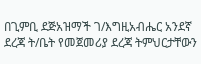በጊምቢ ደጅአዝማች ገ/እግዚአብሔር አንደኛ ደረጃ ት/ቤት የመጀመሪያ ደረጃ ትምህርታቸውን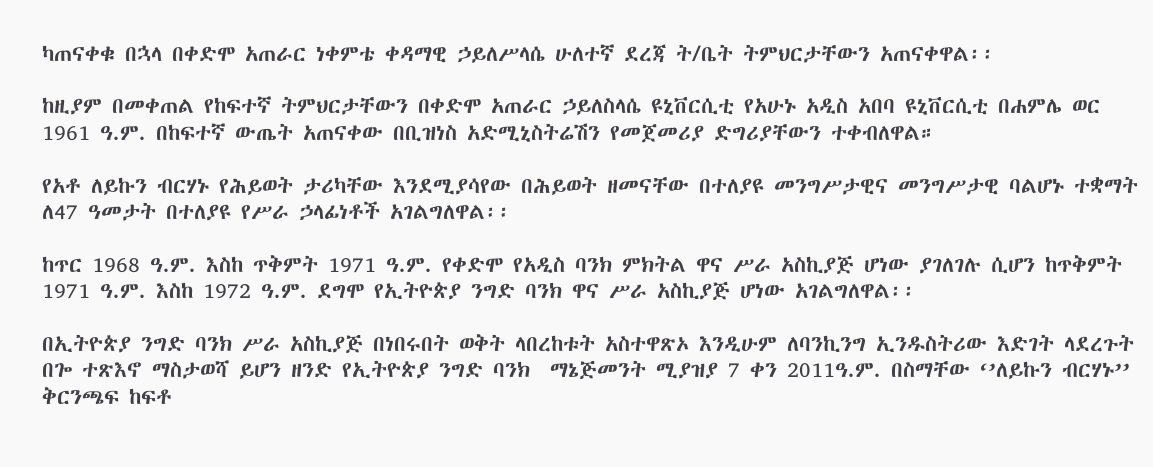ካጠናቀቁ በኋላ በቀድሞ አጠራር ነቀምቴ ቀዳማዊ ኃይለሥላሴ ሁለተኛ ደረጃ ት/ቤት ትምህርታቸውን አጠናቀዋል፡፡

ከዚያም በመቀጠል የከፍተኛ ትምህርታቸውን በቀድሞ አጠራር ኃይለስላሴ ዩኒቨርሲቲ የአሁኑ አዲስ አበባ ዩኒቨርሲቲ በሐምሌ ወር 1961 ዓ.ም. በከፍተኛ ውጤት አጠናቀው በቢዝነስ አድሚኒስትሬሽን የመጀመሪያ ድግሪያቸውን ተቀብለዋል።

የአቶ ለይኩን ብርሃኑ የሕይወት ታሪካቸው እንደሚያሳየው በሕይወት ዘመናቸው በተለያዩ መንግሥታዊና መንግሥታዊ ባልሆኑ ተቋማት ለ47 ዓመታት በተለያዩ የሥራ ኃላፊነቶች አገልግለዋል፡፡

ከጥር 1968 ዓ.ም. እስከ ጥቅምት 1971 ዓ.ም. የቀድሞ የአዲስ ባንክ ምክትል ዋና ሥራ አስኪያጅ ሆነው ያገለገሉ ሲሆን ከጥቅምት 1971 ዓ.ም. እስከ 1972 ዓ.ም. ደግሞ የኢትዮጵያ ንግድ ባንክ ዋና ሥራ አስኪያጅ ሆነው አገልግለዋል፡፡

በኢትዮጵያ ንግድ ባንክ ሥራ አስኪያጅ በነበሩበት ወቅት ላበረከቱት አስተዋጽኦ እንዲሁም ለባንኪንግ ኢንዱስትሪው እድገት ላደረጉት በጐ ተጽእኖ ማስታወሻ ይሆን ዘንድ የኢትዮጵያ ንግድ ባንክ  ማኔጅመንት ሚያዝያ 7 ቀን 2011ዓ.ም. በስማቸው ‘’ለይኩን ብርሃኑ’’ ቅርንጫፍ ከፍቶ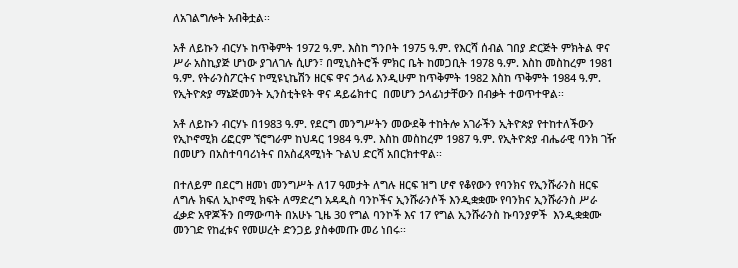ለአገልግሎት አብቅቷል፡፡

አቶ ለይኩን ብርሃኑ ከጥቅምት 1972 ዓ.ም. እስከ ግንቦት 1975 ዓ.ም. የእርሻ ሰብል ገበያ ድርጅት ምክትል ዋና ሥራ አስኪያጅ ሆነው ያገለገሉ ሲሆን፣ በሚኒስትሮች ምክር ቤት ከመጋቢት 1978 ዓ.ም. እስከ መስከረም 1981 ዓ.ም. የትራንስፖርትና ኮሚዩኒኬሽን ዘርፍ ዋና ኃላፊ እንዲሁም ከጥቅምት 1982 እስከ ጥቅምት 1984 ዓ.ም. የኢትዮጵያ ማኔጅመንት ኢንስቲትዩት ዋና ዳይሬክተር  በመሆን ኃላፊነታቸውን በብቃት ተወጥተዋል፡፡

አቶ ለይኩን ብርሃኑ በ1983 ዓ.ም. የደርግ መንግሥትን መውደቅ ተከትሎ አገራችን ኢትዮጵያ የተከተለችውን የኢኮኖሚክ ሪፎርም ኘሮግራም ከህዳር 1984 ዓ.ም. እስከ መስከረም 1987 ዓ.ም. የኢትዮጵያ ብሔራዊ ባንክ ገዥ በመሆን በአስተባባሪነትና በአስፈጻሚነት ጉልህ ድርሻ አበርክተዋል፡፡

በተለይም በደርግ ዘመነ መንግሥት ለ17 ዓመታት ለግሉ ዘርፍ ዝግ ሆኖ የቆየውን የባንክና የኢንሹራንስ ዘርፍ ለግሉ ክፍለ ኢኮኖሚ ክፍት ለማድረግ አዳዲስ ባንኮችና ኢንሹራንሶች እንዲቋቋሙ የባንክና ኢንሹራንስ ሥራ ፈቃድ አዋጆችን በማውጣት በአሁኑ ጊዜ 30 የግል ባንኮች እና 17 የግል ኢንሹራንስ ኩባንያዎች  እንዲቋቋሙ መንገድ የከፈቱና የመሠረት ድንጋይ ያስቀመጡ መሪ ነበሩ፡፡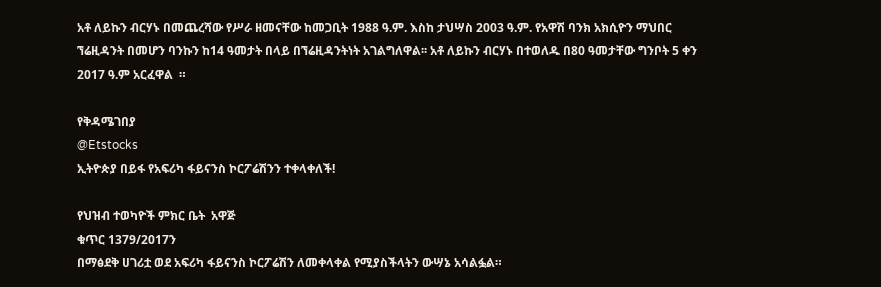አቶ ለይኩን ብርሃኑ በመጨረሻው የሥራ ዘመናቸው ከመጋቢት 1988 ዓ.ም. እስከ ታህሣስ 2003 ዓ.ም. የአዋሽ ባንክ አክሲዮን ማህበር ኘሬዚዳንት በመሆን ባንኩን ከ14 ዓመታት በላይ በኘሬዚዳንትነት አገልግለዋል፡፡ አቶ ለይኩን ብርሃኑ በተወለዱ በ80 ዓመታቸው ግንቦት 5 ቀን 2017 ዓ.ም አርፈዋል  ።

የቅዳሜገበያ
@Etstocks
ኢትዮጵያ በይፋ የአፍሪካ ፋይናንስ ኮርፖሬሽንን ተቀላቀለች!

የህዝብ ተወካዮች ምክር ቤት  አዋጅ
ቁጥር 1379/2017ን
በማፅደቅ ሀገሪቷ ወደ አፍሪካ ፋይናንስ ኮርፖሬሽን ለመቀላቀል የሚያስችላትን ውሣኔ አሳልፏል።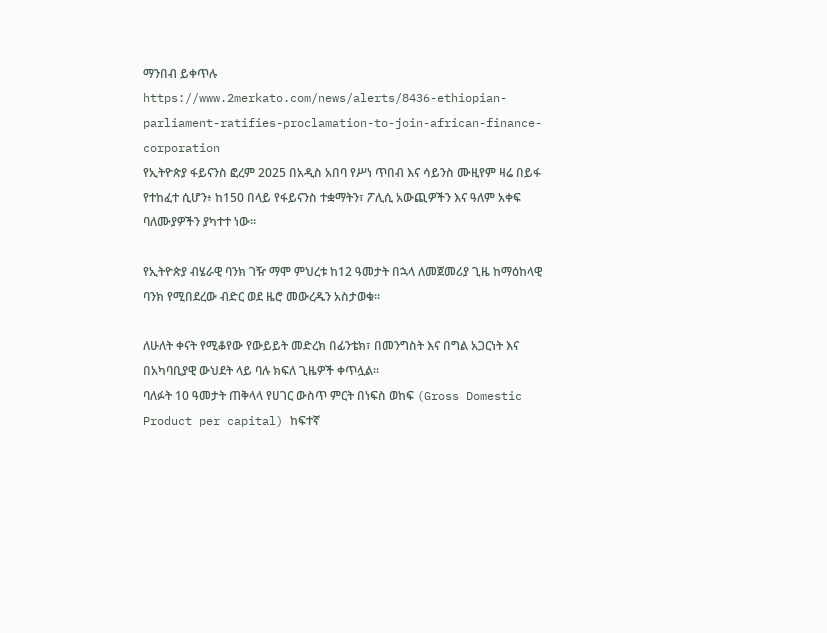ማንበብ ይቀጥሉ
https://www.2merkato.com/news/alerts/8436-ethiopian-parliament-ratifies-proclamation-to-join-african-finance-corporation
የኢትዮጵያ ፋይናንስ ፎረም 2025 በአዲስ አበባ የሥነ ጥበብ እና ሳይንስ ሙዚየም ዛሬ በይፋ የተከፈተ ሲሆን፥ ከ150 በላይ የፋይናንስ ተቋማትን፣ ፖሊሲ አውጪዎችን እና ዓለም አቀፍ ባለሙያዎችን ያካተተ ነው።

የኢትዮጵያ ብሄራዊ ባንክ ገዥ ማሞ ምህረቱ ከ12 ዓመታት በኋላ ለመጀመሪያ ጊዜ ከማዕከላዊ ባንክ የሚበደረው ብድር ወደ ዜሮ መውረዱን አስታወቁ።

ለሁለት ቀናት የሚቆየው የውይይት መድረክ በፊንቴክ፣ በመንግስት እና በግል አጋርነት እና በአካባቢያዊ ውህደት ላይ ባሉ ክፍለ ጊዜዎች ቀጥሏል።
ባለፉት 10 ዓመታት ጠቅላላ የሀገር ውስጥ ምርት በነፍስ ወከፍ (Gross Domestic Product per capital) ከፍተኛ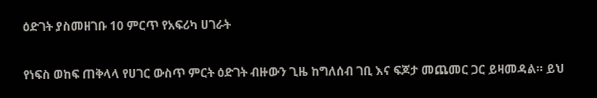ዕድገት ያስመዘገቡ 10 ምርጥ የአፍሪካ ሀገራት

የነፍስ ወከፍ ጠቅላላ የሀገር ውስጥ ምርት ዕድገት ብዙውን ጊዜ ከግለሰብ ገቢ እና ፍጆታ መጨመር ጋር ይዛመዳል። ይህ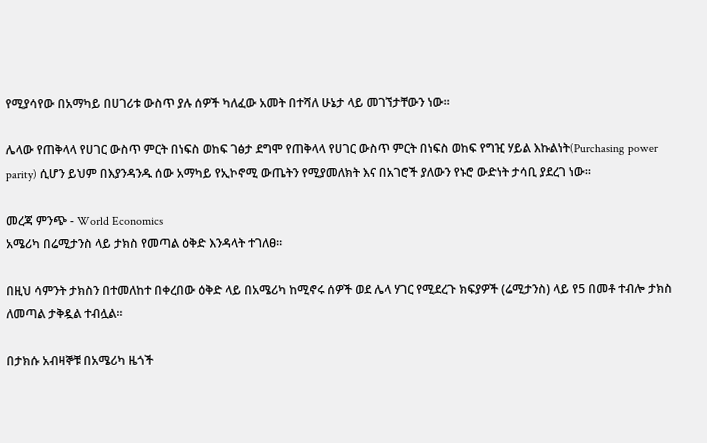የሚያሳየው በአማካይ በሀገሪቱ ውስጥ ያሉ ሰዎች ካለፈው አመት በተሻለ ሁኔታ ላይ መገኘታቸውን ነው።

ሌላው የጠቅላላ የሀገር ውስጥ ምርት በነፍስ ወከፍ ገፅታ ደግሞ የጠቅላላ የሀገር ውስጥ ምርት በነፍስ ወከፍ የግዢ ሃይል እኩልነት(Purchasing power parity) ሲሆን ይህም በእያንዳንዱ ሰው አማካይ የኢኮኖሚ ውጤትን የሚያመለክት እና በአገሮች ያለውን የኑሮ ውድነት ታሳቢ ያደረገ ነው።

መረጃ ምንጭ - World Economics
አሜሪካ በሬሚታንስ ላይ ታክስ የመጣል ዕቅድ እንዳላት ተገለፀ።

በዚህ ሳምንት ታክስን በተመለከተ በቀረበው ዕቅድ ላይ በአሜሪካ ከሚኖሩ ሰዎች ወደ ሌላ ሃገር የሚደረጉ ክፍያዎች (ሬሚታንስ) ላይ የ5 በመቶ ተብሎ ታክስ ለመጣል ታቅዷል ተብሏል።

በታክሱ አብዛኞቹ በአሜሪካ ዜጎች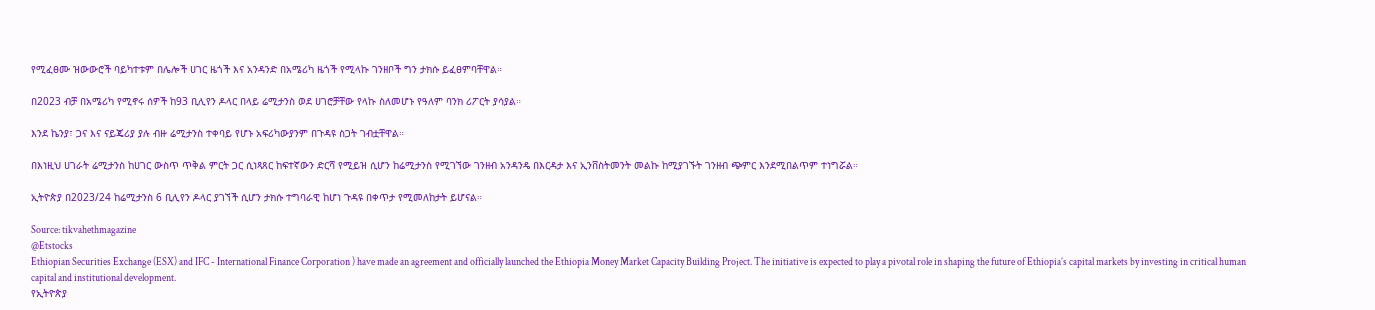የሚፈፀሙ ዝውውሮች ባይካተቱም በሌሎች ሀገር ዜጎች እና አንዳንድ በአሜሪካ ዜጎች የሚላኩ ገንዘቦች ግን ታክሱ ይፈፀምባቸዋል።

በ2023 ብቻ በአሜሪካ የሚኖሩ ሰዎች ከ93 ቢሊየን ዶላር በላይ ሬሚታንስ ወደ ሀገሮቻቸው የላኩ ስለመሆኑ የዓለም ባንክ ሪፖርት ያሳያል።

እንደ ኬንያ፣ ጋና እና ናይጄሪያ ያሉ ብዙ ሬሚታንስ ተቀባይ የሆኑ አፍሪካውያንም በጉዳዩ ስጋት ገብቷቸዋል።

በእነዚህ ሀገራት ሬሚታንስ ከሀገር ውስጥ ጥቅል ምርት ጋር ሲነጻጸር ከፍተኛውን ድርሻ የሚይዝ ሲሆን ከሬሚታንስ የሚገኘው ገንዘብ አንዳንዴ በእርዳታ እና ኢንቨስትመንት መልኩ ከሚያገኙት ገንዘብ ጭምር እንደሚበልጥም ተነግሯል።

ኢትዮጵያ በ2023/24 ከሬሚታንስ 6 ቢሊየን ዶላር ያገኘች ሲሆን ታክሱ ተግባራዊ ከሆነ ጉዳዩ በቀጥታ የሚመለከታት ይሆናል።

Source: tikvahethmagazine
@Etstocks
Ethiopian Securities Exchange (ESX) and IFC - International Finance Corporation ) have made an agreement and officially launched the Ethiopia Money Market Capacity Building Project. The initiative is expected to play a pivotal role in shaping the future of Ethiopia’s capital markets by investing in critical human capital and institutional development.
የኢትዮጵያ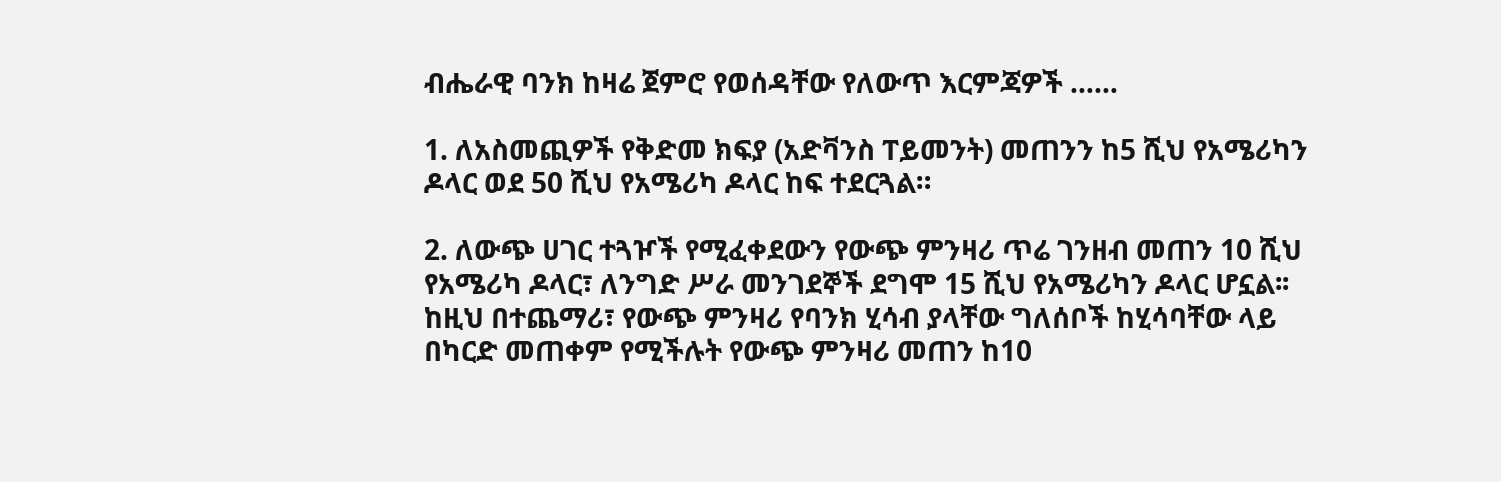ብሔራዊ ባንክ ከዛሬ ጀምሮ የወሰዳቸው የለውጥ እርምጃዎች ……

1. ለአስመጪዎች የቅድመ ክፍያ (አድቫንስ ፐይመንት) መጠንን ከ5 ሺህ የአሜሪካን ዶላር ወደ 50 ሺህ የአሜሪካ ዶላር ከፍ ተደርጓል።

2. ለውጭ ሀገር ተጓዦች የሚፈቀደውን የውጭ ምንዛሪ ጥሬ ገንዘብ መጠን 10 ሺህ የአሜሪካ ዶላር፣ ለንግድ ሥራ መንገደኞች ደግሞ 15 ሺህ የአሜሪካን ዶላር ሆኗል፡፡ ከዚህ በተጨማሪ፣ የውጭ ምንዛሪ የባንክ ሂሳብ ያላቸው ግለሰቦች ከሂሳባቸው ላይ በካርድ መጠቀም የሚችሉት የውጭ ምንዛሪ መጠን ከ10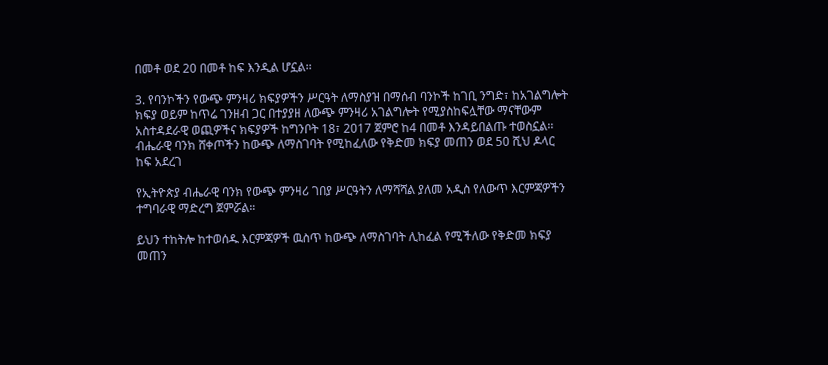በመቶ ወደ 20 በመቶ ከፍ እንዲል ሆኗል፡፡

3. የባንኮችን የውጭ ምንዛሪ ክፍያዎችን ሥርዓት ለማስያዝ በማሰብ ባንኮች ከገቢ ንግድ፣ ከአገልግሎት ክፍያ ወይም ከጥሬ ገንዘብ ጋር በተያያዘ ለውጭ ምንዛሪ አገልግሎት የሚያስከፍሏቸው ማናቸውም አስተዳደራዊ ወጪዎችና ክፍያዎች ከግንቦት 18፣ 2017 ጀምሮ ከ4 በመቶ እንዳይበልጡ ተወስኗል፡፡
ብሔራዊ ባንክ ሸቀጦችን ከውጭ ለማስገባት የሚከፈለው የቅድመ ክፍያ መጠን ወደ 50 ሺህ ዶላር ከፍ አደረገ

የኢትዮጵያ ብሔራዊ ባንክ የውጭ ምንዛሪ ገበያ ሥርዓትን ለማሻሻል ያለመ አዲስ የለውጥ እርምጃዎችን ተግባራዊ ማድረግ ጀምሯል።

ይህን ተከትሎ ከተወሰዱ እርምጃዎች ዉስጥ ከውጭ ለማስገባት ሊከፈል የሚችለው የቅድመ ክፍያ መጠን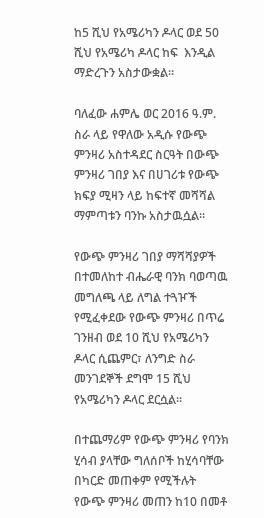ከ5 ሺህ የአሜሪካን ዶላር ወደ 50 ሺህ የአሜሪካ ዶላር ከፍ  እንዲል ማድረጉን አስታውቋል።

ባለፈው ሐምሌ ወር 2016 ዓ.ም. ስራ ላይ የዋለው አዲሱ የውጭ ምንዛሪ አስተዳደር ስርዓት በውጭ ምንዛሪ ገበያ እና በሀገሪቱ የውጭ ክፍያ ሚዛን ላይ ከፍተኛ መሻሻል ማምጣቱን ባንኩ አስታዉሷል።

የውጭ ምንዛሪ ገበያ ማሻሻያዎች በተመለከተ ብሔራዊ ባንክ ባወጣዉ መግለጫ ላይ ለግል ተጓዦች የሚፈቀደው የውጭ ምንዛሪ በጥሬ ገንዘብ ወደ 10 ሺህ የአሜሪካን ዶላር ሲጨምር፣ ለንግድ ስራ መንገደኞች ደግሞ 15 ሺህ የአሜሪካን ዶላር ደርሷል።

በተጨማሪም የውጭ ምንዛሪ የባንክ ሂሳብ ያላቸው ግለሰቦች ከሂሳባቸው በካርድ መጠቀም የሚችሉት የውጭ ምንዛሪ መጠን ከ10 በመቶ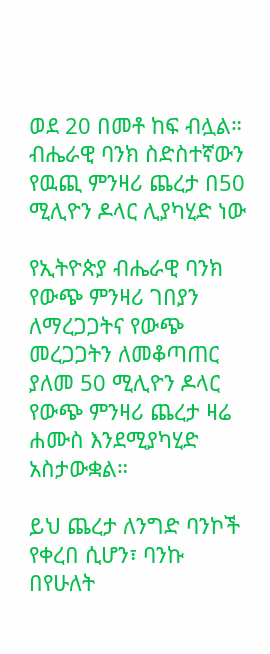ወደ 20 በመቶ ከፍ ብሏል።
ብሔራዊ ባንክ ስድስተኛውን የዉጪ ምንዛሪ ጨረታ በ50 ሚሊዮን ዶላር ሊያካሂድ ነው

የኢትዮጵያ ብሔራዊ ባንክ የውጭ ምንዛሪ ገበያን ለማረጋጋትና የውጭ መረጋጋትን ለመቆጣጠር ያለመ 50 ሚሊዮን ዶላር የውጭ ምንዛሪ ጨረታ ዛሬ ሐሙስ እንደሚያካሂድ አስታውቋል።

ይህ ጨረታ ለንግድ ባንኮች የቀረበ ሲሆን፣ ባንኩ በየሁለት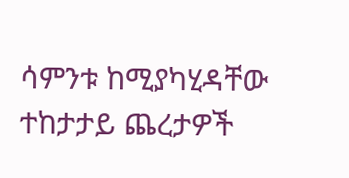ሳምንቱ ከሚያካሂዳቸው ተከታታይ ጨረታዎች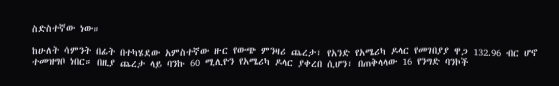ስድስተኛው ነው።

ከሁለት ሳምንት በፊት በተካሄደው አምስተኛው ዙር የውጭ ምንዛሪ ጨረታ፣ የአንድ የአሜሪካ ዶላር የመገበያያ ዋጋ 132.96 ብር ሆኖ ተመዝግቦ ነበር። በዚያ ጨረታ ላይ ባንኩ 60 ሚሊዮን የአሜሪካ ዶላር ያቀረበ ሲሆን፣ በጠቅላላው 16 የንግድ ባንኮች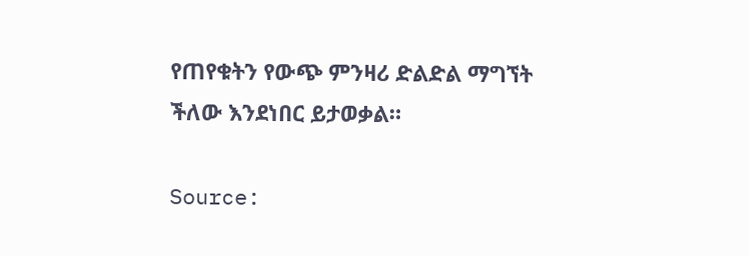የጠየቁትን የውጭ ምንዛሪ ድልድል ማግኘት ችለው እንደነበር ይታወቃል።

Source: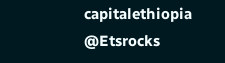capitalethiopia
@Etsrocks